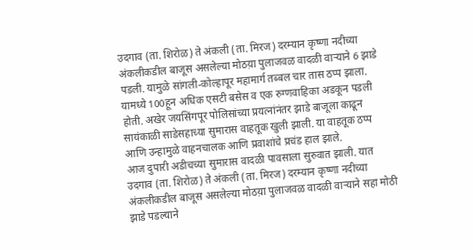उदगाव (ता. शिरोळ) ते अंकली (ता. मिरज) दरम्यान कृष्णा नदीच्या अंकलीकडील बाजूस असलेल्या मोठय़ा पुलाजवळ वादळी वाऱ्याने 6 झाडे पडली. यामुळे सांगली-कोल्हापूर महामार्ग तब्बल चार तास ठप्प झाला.
यामध्ये 100हून अधिक एसटी बसेस व एक रुग्णवाहिका अडकून पडली होती. अखेर जयसिंगपूर पोलिसांच्या प्रयत्नांनंतर झाडे बाजूला काढून सायंकाळी साडेसहाच्या सुमारास वाहतूक खुली झाली. या वाहतूक ठप्प आणि उन्हामुळे वाहनचालक आणि प्रवाशांचे प्रचंड हाल झाले.
आज दुपारी अडीचच्या सुमारास वादळी पावसाला सुरुवात झाली. यात उदगाव (ता. शिरोळ) ते अंकली (ता. मिरज) दरम्यान कृष्णा नदीच्या अंकलीकडील बाजूस असलेल्या मोठय़ा पुलाजवळ वादळी वाऱ्याने सहा मोठी झाडे पडल्याने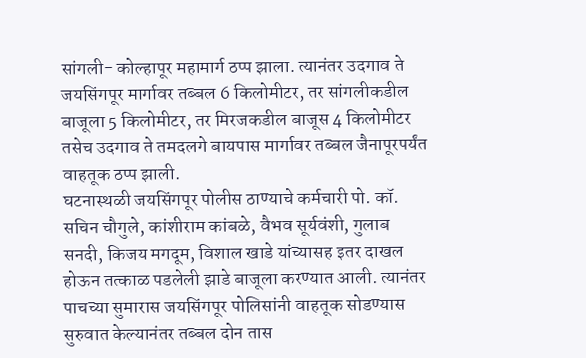सांगली- कोल्हापूर महामार्ग ठप्प झाला. त्यानंतर उदगाव ते जयसिंगपूर मार्गावर तब्बल 6 किलोमीटर, तर सांगलीकडील बाजूला 5 किलोमीटर, तर मिरजकडील बाजूस 4 किलोमीटर तसेच उदगाव ते तमदलगे बायपास मार्गावर तब्बल जैनापूरपर्यंत वाहतूक ठप्प झाली.
घटनास्थळी जयसिंगपूर पोलीस ठाण्याचे कर्मचारी पो. कॉ. सचिन चौगुले, कांशीराम कांबळे, वैभव सूर्यवंशी, गुलाब सनदी, किजय मगदूम, विशाल खाडे यांच्यासह इतर दाखल होऊन तत्काळ पडलेली झाडे बाजूला करण्यात आली. त्यानंतर पाचच्या सुमारास जयसिंगपूर पोलिसांनी वाहतूक सोडण्यास सुरुवात केल्यानंतर तब्बल दोन तास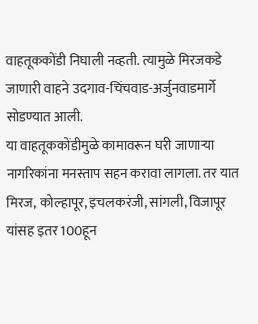वाहतूककोंडी निघाली नव्हती. त्यामुळे मिरजकडे जाणारी वाहने उदगाव-चिंचवाड-अर्जुनवाडमार्गे सोडण्यात आली.
या वाहतूककोंडीमुळे कामावरून घरी जाणाऱ्या नागरिकांना मनस्ताप सहन करावा लागला. तर यात मिरज, कोल्हापूर, इचलकरंजी, सांगली, विजापूर यांसह इतर 100हून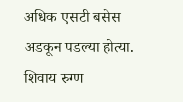अधिक एसटी बसेस अडकून पडल्या होत्या. शिवाय रुग्ण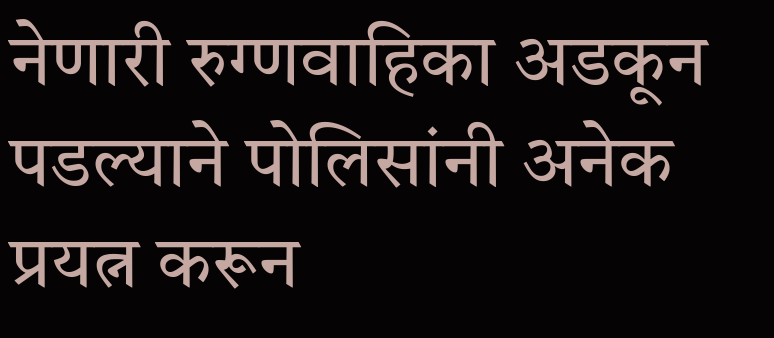नेणारी रुग्णवाहिका अडकून पडल्याने पोलिसांनी अनेक प्रयत्न करून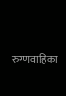रुग्णवाहिका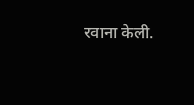रवाना केली.